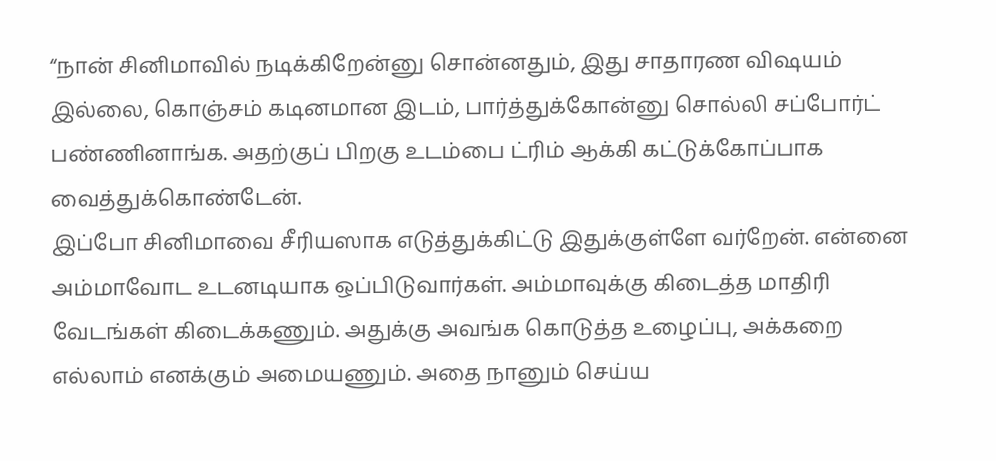“நான் சினிமாவில் நடிக்கிறேன்னு சொன்னதும், இது சாதாரண விஷயம் இல்லை, கொஞ்சம் கடினமான இடம், பார்த்துக்கோன்னு சொல்லி சப்போர்ட் பண்ணினாங்க. அதற்குப் பிறகு உடம்பை ட்ரிம் ஆக்கி கட்டுக்கோப்பாக வைத்துக்கொண்டேன்.
இப்போ சினிமாவை சீரியஸாக எடுத்துக்கிட்டு இதுக்குள்ளே வர்றேன். என்னை அம்மாவோட உடனடியாக ஒப்பிடுவார்கள். அம்மாவுக்கு கிடைத்த மாதிரி வேடங்கள் கிடைக்கணும். அதுக்கு அவங்க கொடுத்த உழைப்பு, அக்கறை எல்லாம் எனக்கும் அமையணும். அதை நானும் செய்ய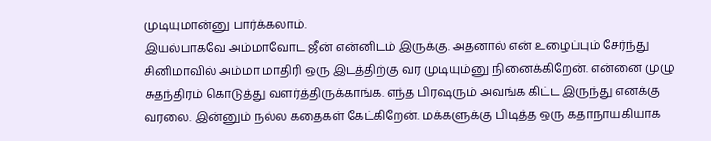முடியுமான்னு பார்க்கலாம்.
இயல்பாகவே அம்மாவோட ஜீன் என்னிடம் இருக்கு. அதனால் என் உழைப்பும் சேர்ந்து சினிமாவில் அம்மா மாதிரி ஒரு இடத்திற்கு வர முடியும்னு நினைக்கிறேன். என்னை முழு சுதந்திரம் கொடுத்து வளர்த்திருக்காங்க. எந்த பிரஷரும் அவங்க கிட்ட இருந்து எனக்கு வரலை. இன்னும் நல்ல கதைகள் கேட்கிறேன். மக்களுக்கு பிடித்த ஒரு கதாநாயகியாக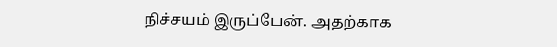நிச்சயம் இருப்பேன். அதற்காக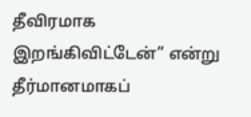தீவிரமாக இறங்கிவிட்டேன்” என்று தீர்மானமாகப்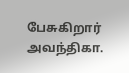பேசுகிறார் அவந்திகா.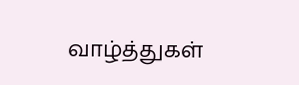வாழ்த்துகள்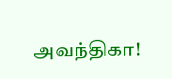அவந்திகா!